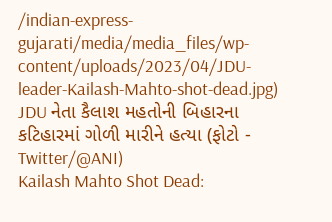/indian-express-gujarati/media/media_files/wp-content/uploads/2023/04/JDU-leader-Kailash-Mahto-shot-dead.jpg)
JDU નેતા કૈલાશ મહતોની બિહારના કટિહારમાં ગોળી મારીને હત્યા (ફોટો - Twitter/@ANI)
Kailash Mahto Shot Dead: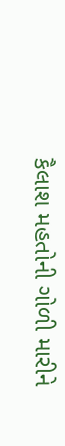કૈલાશ મહતોની ગોળી મારીને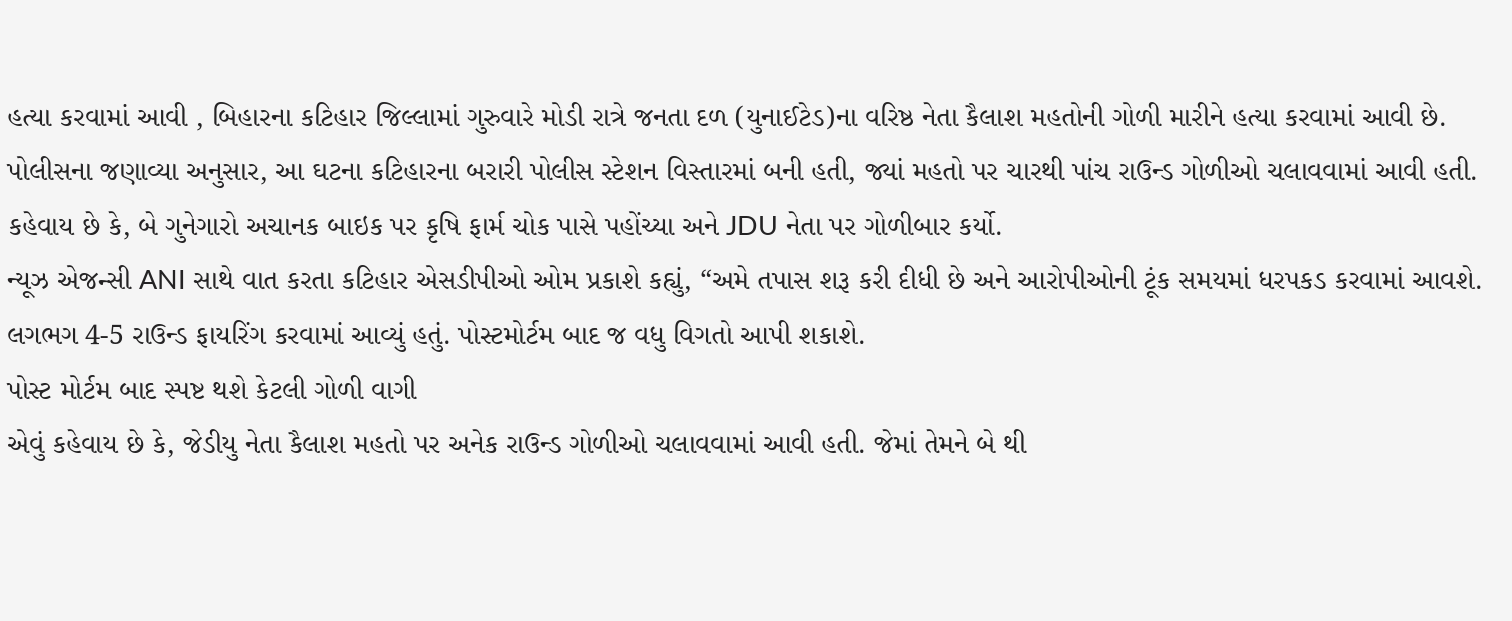હત્યા કરવામાં આવી , બિહારના કટિહાર જિલ્લામાં ગુરુવારે મોડી રાત્રે જનતા દળ (યુનાઈટેડ)ના વરિષ્ઠ નેતા કૈલાશ મહતોની ગોળી મારીને હત્યા કરવામાં આવી છે. પોલીસના જણાવ્યા અનુસાર, આ ઘટના કટિહારના બરારી પોલીસ સ્ટેશન વિસ્તારમાં બની હતી, જ્યાં મહતો પર ચારથી પાંચ રાઉન્ડ ગોળીઓ ચલાવવામાં આવી હતી. કહેવાય છે કે, બે ગુનેગારો અચાનક બાઇક પર કૃષિ ફાર્મ ચોક પાસે પહોંચ્યા અને JDU નેતા પર ગોળીબાર કર્યો.
ન્યૂઝ એજન્સી ANI સાથે વાત કરતા કટિહાર એસડીપીઓ ઓમ પ્રકાશે કહ્યું, “અમે તપાસ શરૂ કરી દીધી છે અને આરોપીઓની ટૂંક સમયમાં ધરપકડ કરવામાં આવશે. લગભગ 4-5 રાઉન્ડ ફાયરિંગ કરવામાં આવ્યું હતું. પોસ્ટમોર્ટમ બાદ જ વધુ વિગતો આપી શકાશે.
પોસ્ટ મોર્ટમ બાદ સ્પષ્ટ થશે કેટલી ગોળી વાગી
એવું કહેવાય છે કે, જેડીયુ નેતા કૈલાશ મહતો પર અનેક રાઉન્ડ ગોળીઓ ચલાવવામાં આવી હતી. જેમાં તેમને બે થી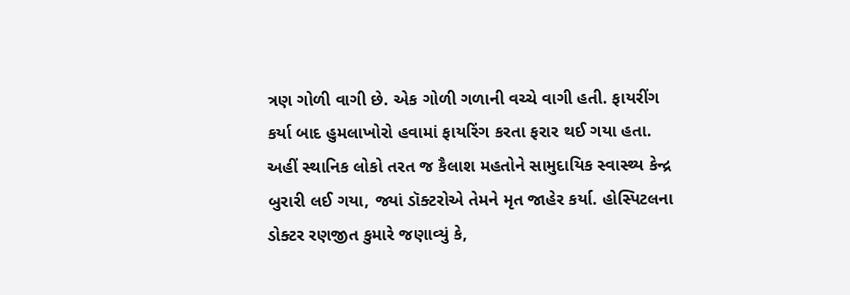ત્રણ ગોળી વાગી છે. એક ગોળી ગળાની વચ્ચે વાગી હતી. ફાયરીંગ કર્યા બાદ હુમલાખોરો હવામાં ફાયરિંગ કરતા ફરાર થઈ ગયા હતા. અહીં સ્થાનિક લોકો તરત જ કૈલાશ મહતોને સામુદાયિક સ્વાસ્થ્ય કેન્દ્ર બુરારી લઈ ગયા, જ્યાં ડૉક્ટરોએ તેમને મૃત જાહેર કર્યા. હોસ્પિટલના ડોક્ટર રણજીત કુમારે જણાવ્યું કે,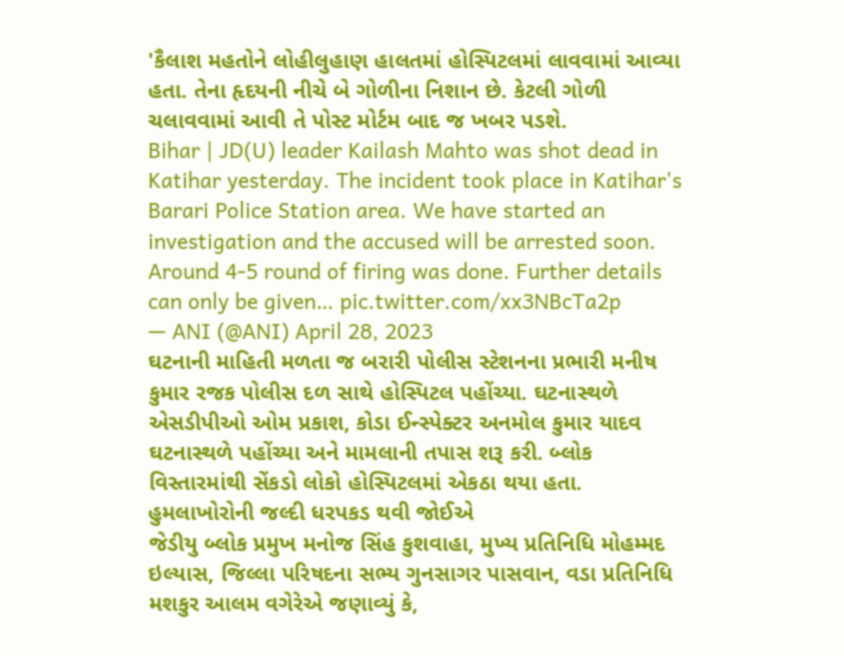'કૈલાશ મહતોને લોહીલુહાણ હાલતમાં હોસ્પિટલમાં લાવવામાં આવ્યા હતા. તેના હૃદયની નીચે બે ગોળીના નિશાન છે. કેટલી ગોળી ચલાવવામાં આવી તે પોસ્ટ મોર્ટમ બાદ જ ખબર પડશે.
Bihar | JD(U) leader Kailash Mahto was shot dead in Katihar yesterday. The incident took place in Katihar's Barari Police Station area. We have started an investigation and the accused will be arrested soon. Around 4-5 round of firing was done. Further details can only be given… pic.twitter.com/xx3NBcTa2p
— ANI (@ANI) April 28, 2023
ઘટનાની માહિતી મળતા જ બરારી પોલીસ સ્ટેશનના પ્રભારી મનીષ કુમાર રજક પોલીસ દળ સાથે હોસ્પિટલ પહોંચ્યા. ઘટનાસ્થળે એસડીપીઓ ઓમ પ્રકાશ, કોડા ઈન્સ્પેક્ટર અનમોલ કુમાર યાદવ ઘટનાસ્થળે પહોંચ્યા અને મામલાની તપાસ શરૂ કરી. બ્લોક વિસ્તારમાંથી સેંકડો લોકો હોસ્પિટલમાં એકઠા થયા હતા.
હુમલાખોરોની જલ્દી ધરપકડ થવી જોઈએ
જેડીયુ બ્લોક પ્રમુખ મનોજ સિંહ કુશવાહા, મુખ્ય પ્રતિનિધિ મોહમ્મદ ઇલ્યાસ, જિલ્લા પરિષદના સભ્ય ગુનસાગર પાસવાન, વડા પ્રતિનિધિ મશકુર આલમ વગેરેએ જણાવ્યું કે,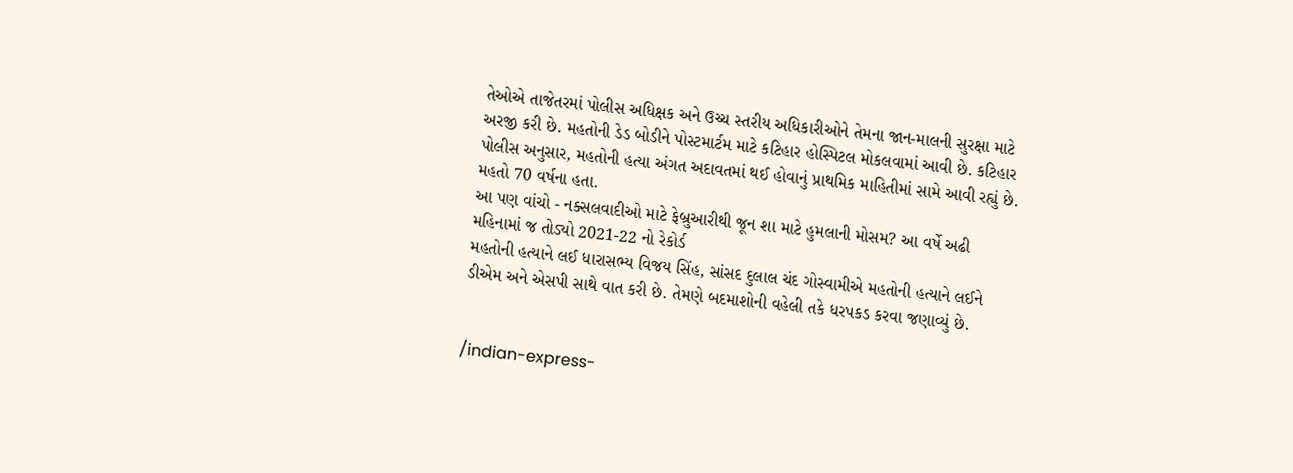તેઓએ તાજેતરમાં પોલીસ અધિક્ષક અને ઉચ્ચ સ્તરીય અધિકારીઓને તેમના જાન-માલની સુરક્ષા માટે અરજી કરી છે. મહતોની ડેડ બોડીને પોસ્ટમાર્ટમ માટે કટિહાર હોસ્પિટલ મોકલવામાં આવી છે. કટિહાર પોલીસ અનુસાર, મહતોની હત્યા અંગત અદાવતમાં થઈ હોવાનું પ્રાથમિક માહિતીમાં સામે આવી રહ્યું છે. મહતો 70 વર્ષના હતા.
આ પણ વાંચો - નક્સલવાદીઓ માટે ફેબ્રુઆરીથી જૂન શા માટે હુમલાની મોસમ? આ વર્ષે અઢી મહિનામાં જ તોડ્યો 2021-22 નો રેકોર્ડ
મહતોની હત્યાને લઈ ધારાસભ્ય વિજય સિંહ, સાંસદ દુલાલ ચંદ ગોસ્વામીએ મહતોની હત્યાને લઈને ડીએમ અને એસપી સાથે વાત કરી છે. તેમણે બદમાશોની વહેલી તકે ધરપકડ કરવા જણાવ્યું છે.


/indian-express-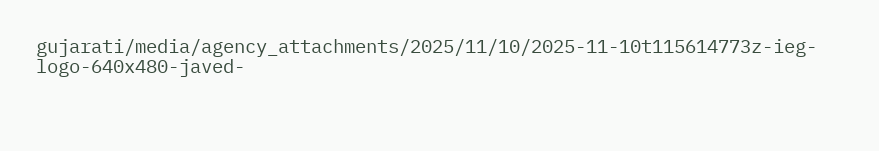gujarati/media/agency_attachments/2025/11/10/2025-11-10t115614773z-ieg-logo-640x480-javed-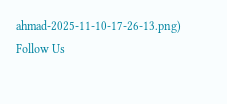ahmad-2025-11-10-17-26-13.png)
Follow Us